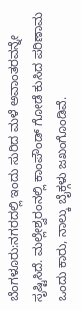ಬೆಂಗಳೂರು:ನಗರದಲ್ಲಿ ಇಂದು ಸುರಿದ ಮಳೆ ಅವಾಂತರವನ್ನೇ ಸೃಷ್ಟಿಸಿದೆ. ಮಲ್ಲೇಶ್ವರಂನಲ್ಲಿ ಕಾಂಪೌಂಡ್ ಗೋಡೆ ಕುಸಿದ ಪರಿಣಾಮ ಒಂದು ಕಾರು, ನಾಲ್ಕು ಬೈಕ್ಗಳು ಜಖಂಗೊಂಡಿವೆ.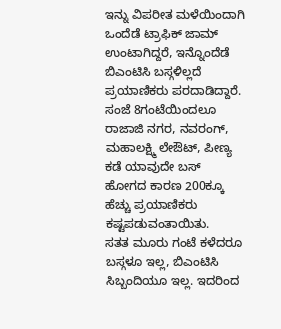ಇನ್ನು ವಿಪರೀತ ಮಳೆಯಿಂದಾಗಿ ಒಂದೆಡೆ ಟ್ರಾಫಿಕ್ ಜಾಮ್ ಉಂಟಾಗಿದ್ದರೆ, ಇನ್ನೊಂದೆಡೆ ಬಿಎಂಟಿಸಿ ಬಸ್ಗಳಿಲ್ಲದೆ ಪ್ರಯಾಣಿಕರು ಪರದಾಡಿದ್ದಾರೆ. ಸಂಜೆ 8ಗಂಟೆಯಿಂದಲೂ ರಾಜಾಜಿ ನಗರ, ನವರಂಗ್, ಮಹಾಲಕ್ಷ್ಮಿ ಲೇಔಟ್, ಪೀಣ್ಯ ಕಡೆ ಯಾವುದೇ ಬಸ್ ಹೋಗದ ಕಾರಣ 200ಕ್ಕೂ ಹೆಚ್ಚು ಪ್ರಯಾಣಿಕರು ಕಷ್ಟಪಡುವಂತಾಯಿತು.
ಸತತ ಮೂರು ಗಂಟೆ ಕಳೆದರೂ ಬಸ್ಗಳೂ ಇಲ್ಲ, ಬಿಎಂಟಿಸಿ ಸಿಬ್ಬಂದಿಯೂ ಇಲ್ಲ. ಇದರಿಂದ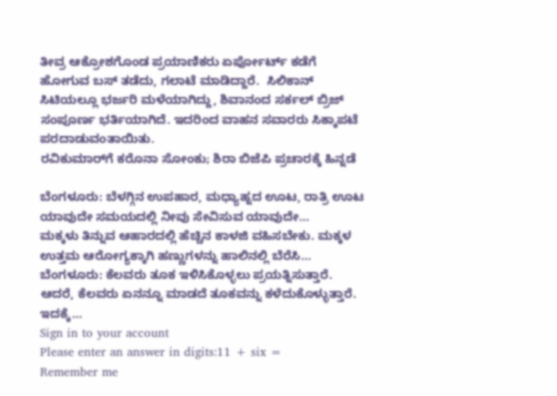ತೀವ್ರ ಆಕ್ರೋಶಗೊಂಡ ಪ್ರಯಾಣಿಕರು ಏರ್ಪೋರ್ಟ್ ಕಡೆಗೆ ಹೋಗುವ ಬಸ್ ತಡೆದು, ಗಲಾಟೆ ಮಾಡಿದ್ದಾರೆ.  ಸಿಲಿಕಾನ್ ಸಿಟಿಯಲ್ಲೂ ಭರ್ಜರಿ ಮಳೆಯಾಗಿದ್ದು, ಶಿವಾನಂದ ಸರ್ಕಲ್ ಬ್ರಿಜ್ ಸಂಪೂರ್ಣ ಭರ್ತಿಯಾಗಿದೆ. ಇದರಿಂದ ವಾಹನ ಸವಾರರು ಸಿಕ್ಕಾಪಟೆ ಪರದಾಡುವಂತಾಯಿತು.
ರವಿಕುಮಾರ್‌ಗೆ ಕರೊನಾ ಸೋಂಕು; ಶಿರಾ ಬಿಜೆಪಿ ಪ್ರಚಾರಕ್ಕೆ ಹಿನ್ನಡೆ

ಬೆಂಗಳೂರು: ಬೆಳಗ್ಗಿನ ಉಪಹಾರ, ಮಧ್ಯಾಹ್ನದ ಊಟ, ರಾತ್ರಿ ಊಟ ಯಾವುದೇ ಸಮಯದಲ್ಲಿ ನೀವು ಸೇವಿಸುವ ಯಾವುದೇ…
ಮಕ್ಕಳು ತಿನ್ನುವ ಆಹಾರದಲ್ಲಿ ಹೆಚ್ಚಿನ ಕಾಳಜಿ ವಹಿಸಬೇಕು. ಮಕ್ಕಳ ಉತ್ತಮ ಆರೋಗ್ಯಕ್ಕಾಗಿ ಹಣ್ಣುಗಳನ್ನು ಹಾಲಿನಲ್ಲಿ ಬೆರೆಸಿ…
ಬೆಂಗಳೂರು: ಕೆಲವರು ತೂಕ ಇಳಿಸಿಕೊಳ್ಳಲು ಪ್ರಯತ್ನಿಸುತ್ತಾರೆ. ಆದರೆ, ಕೆಲವರು ಏನನ್ನೂ ಮಾಡದೆ ತೂಕವನ್ನು ಕಳೆದುಕೊಳ್ಳುತ್ತಾರೆ. ಇದಕ್ಕೆ…
Sign in to your account
Please enter an answer in digits:11 + six =
Remember me